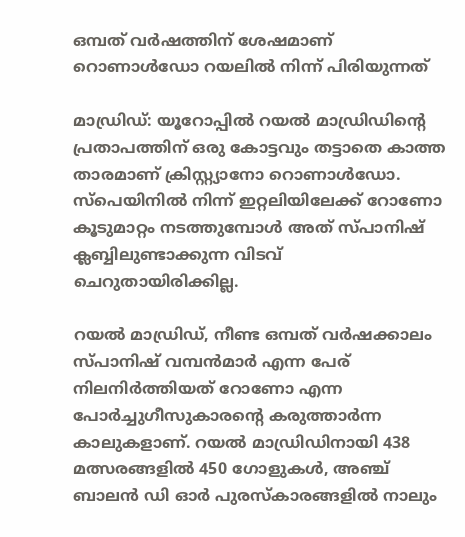ഒമ്പത് വര്‍ഷത്തിന് ശേഷമാണ് റൊണാള്‍ഡോ റയലില്‍ നിന്ന് പിരിയുന്നത്

മാഡ്രിഡ്: യൂറോപ്പില്‍ റയല്‍ മാഡ്രിഡിന്‍റെ പ്രതാപത്തിന് ഒരു കോട്ടവും തട്ടാതെ കാത്ത താരമാണ് ക്രിസ്റ്റ്യാനോ റൊണാള്‍ഡോ. സ്പെയിനില്‍ നിന്ന് ഇറ്റലിയിലേക്ക് റോണോ കൂടുമാറ്റം നടത്തുമ്പോള്‍ അത് സ്പാനിഷ് ക്ലബ്ബിലുണ്ടാക്കുന്ന വിടവ് ചെറുതായിരിക്കില്ല.

റയല്‍ മാഡ്രിഡ്, നീണ്ട ഒമ്പത് വര്‍ഷക്കാലം സ്‌പാനിഷ് വമ്പന്‍മാര്‍ എന്ന പേര് നിലനിര്‍ത്തിയത് റോണോ എന്ന പോര്‍ച്ചുഗീസുകാരന്‍റെ കരുത്താര്‍ന്ന കാലുകളാണ്. റയല്‍ മാഡ്രിഡിനായി 438 മത്സരങ്ങളില്‍ 450 ഗോളുകള്‍, അഞ്ച് ബാലന്‍ ഡി ഓര്‍ പുരസ്‌കാരങ്ങളില്‍ നാലും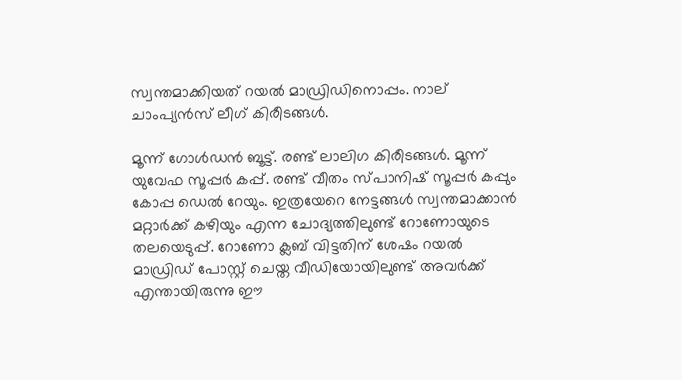സ്വന്തമാക്കിയത് റയല്‍ മാഡ്രിഡിനൊപ്പം. നാല് ചാംപ്യന്‍സ് ലീഗ് കിരീടങ്ങള്‍.

മൂന്ന് ഗോള്‍ഡന്‍ ബൂട്ട്. രണ്ട് ലാലിഗ കിരീടങ്ങള്‍. മൂന്ന് യുവേഫ സൂപ്പര്‍ കപ്പ്. രണ്ട് വീതം സ്‌പാനിഷ് സൂപ്പര്‍ കപ്പും കോപ്പ ഡെല്‍ റേയും. ഇത്രയേറെ നേട്ടങ്ങള്‍ സ്വന്തമാക്കാന്‍ മറ്റാര്‍ക്ക് കഴിയും എന്ന ചോദ്യത്തിലുണ്ട് റോണോയുടെ തലയെടുപ്പ്. റോണോ ക്ലബ് വിട്ടതിന് ശേഷം റയല്‍ മാഡ്രിഡ് പോസ്റ്റ് ചെയ്ത വീഡിയോയിലുണ്ട് അവര്‍ക്ക് എന്തായിരുന്നു ഈ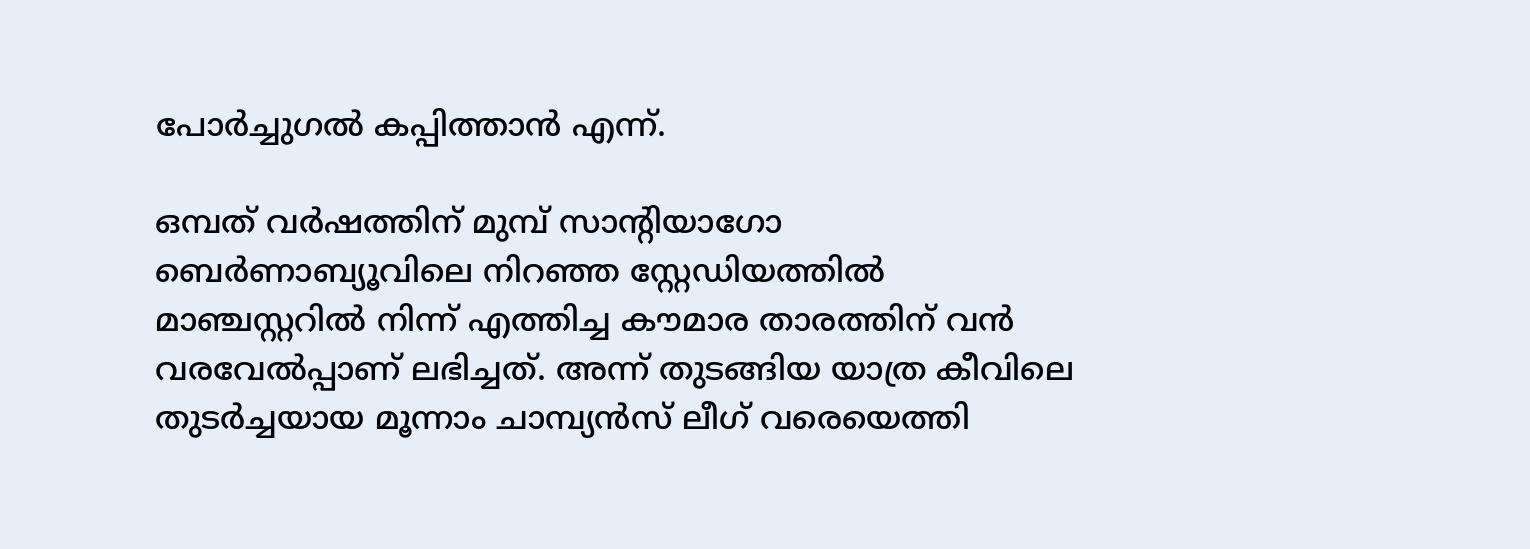പോര്‍ച്ചുഗല്‍ കപ്പിത്താന്‍ എന്ന്.

ഒമ്പത് വര്‍ഷത്തിന് മുമ്പ് സാന്‍റിയാഗോ ബെര്‍ണാബ്യൂവിലെ നിറഞ്ഞ സ്റ്റേഡിയത്തില്‍ മാഞ്ചസ്റ്ററില്‍ നിന്ന് എത്തിച്ച കൗമാര താരത്തിന് വന്‍ വരവേല്‍പ്പാണ് ലഭിച്ചത്. അന്ന് തുടങ്ങിയ യാത്ര കീവിലെ തുടര്‍ച്ചയായ മൂന്നാം ചാമ്പ്യന്‍സ് ലീഗ് വരെയെത്തി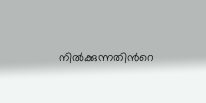നില്‍ക്കുന്നതിന്‍റെ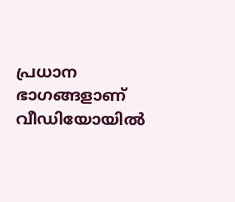പ്രധാന ഭാഗങ്ങളാണ് വീഡിയോയില്‍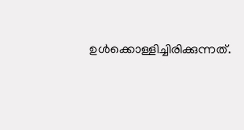ഉള്‍ക്കൊള്ളിച്ചിരിക്കുന്നത്.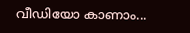വീഡിയോ കാണാം...